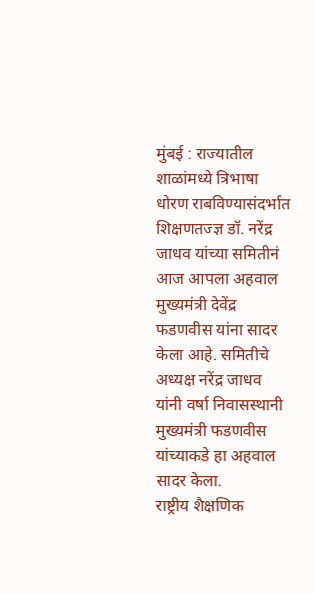मुंबई : राज्यातील शाळांमध्ये त्रिभाषा धोरण राबविण्यासंदर्भात शिक्षणतज्ज्ञ डॉ. नरेंद्र जाधव यांच्या समितीनं आज आपला अहवाल मुख्यमंत्री देवेंद्र फडणवीस यांना सादर केला आहे. समितीचे अध्यक्ष नरेंद्र जाधव यांनी वर्षा निवासस्थानी मुख्यमंत्री फडणवीस यांच्याकडे हा अहवाल सादर केला.
राष्ट्रीय शैक्षणिक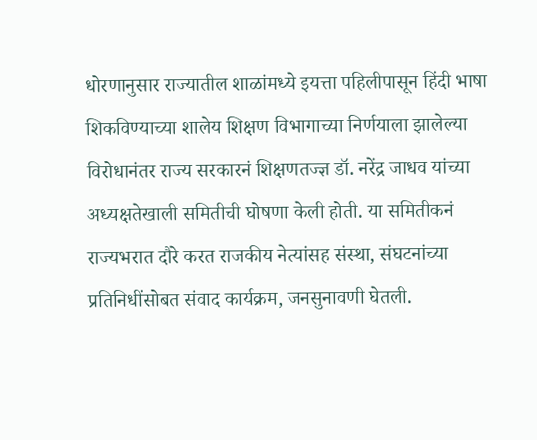धोरणानुसार राज्यातील शाळांमध्ये इयत्ता पहिलीपासून हिंदी भाषा शिकविण्याच्या शालेय शिक्षण विभागाच्या निर्णयाला झालेल्या विरोधानंतर राज्य सरकारनं शिक्षणतज्ज्ञ डॉ. नरेंद्र जाधव यांच्या अध्यक्षतेखाली समितीची घोषणा केली होती. या समितीकनं राज्यभरात दौरे करत राजकीय नेत्यांसह संस्था, संघटनांच्या प्रतिनिधींसोबत संवाद कार्यक्रम, जनसुनावणी घेतली.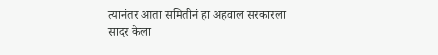त्यानंतर आता समितीनं हा अहवाल सरकारला सादर केला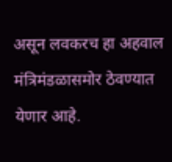असून लवकरच हा अहवाल मंत्रिमंडळासमोर ठेवण्यात येणार आहे.